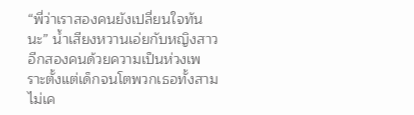“พี่ว่าเราสองคนยังเปลี่ยนใจทันนะ” น้ำเสียงหวานเอ่ยกับหญิงสาวอีกสองคนด้วยความเป็นห่วงเพราะตั้งแต่เด็กจนโตพวกเธอทั้งสามไม่เค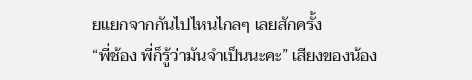ยแยกจากกันไปไหนไกลๆ เลยสักครั้ง
“พี่ช้อง พี่ก็รู้ว่ามันจำเป็นนะคะ” เสียงของน้อง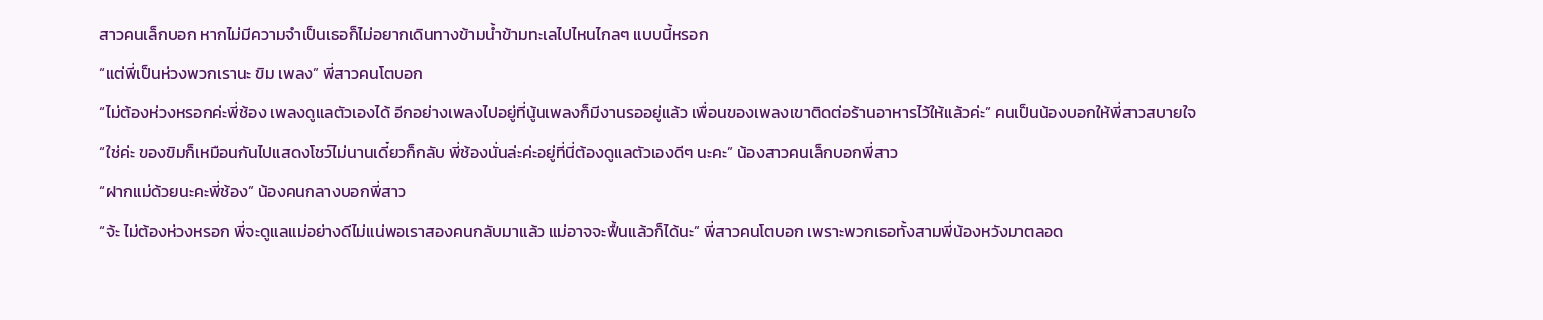สาวคนเล็กบอก หากไม่มีความจำเป็นเธอก็ไม่อยากเดินทางข้ามน้ำข้ามทะเลไปไหนไกลๆ แบบนี้หรอก
“แต่พี่เป็นห่วงพวกเรานะ ขิม เพลง” พี่สาวคนโตบอก
“ไม่ต้องห่วงหรอกค่ะพี่ช้อง เพลงดูแลตัวเองได้ อีกอย่างเพลงไปอยู่ที่นู้นเพลงก็มีงานรออยู่แล้ว เพื่อนของเพลงเขาติดต่อร้านอาหารไว้ให้แล้วค่ะ” คนเป็นน้องบอกให้พี่สาวสบายใจ
“ใช่ค่ะ ของขิมก็เหมือนกันไปแสดงโชว์ไม่นานเดี๋ยวก็กลับ พี่ช้องนั่นล่ะค่ะอยู่ที่นี่ต้องดูแลตัวเองดีๆ นะคะ” น้องสาวคนเล็กบอกพี่สาว
“ฝากแม่ด้วยนะคะพี่ช้อง” น้องคนกลางบอกพี่สาว
“จ้ะ ไม่ต้องห่วงหรอก พี่จะดูแลแม่อย่างดีไม่แน่พอเราสองคนกลับมาแล้ว แม่อาจจะฟื้นแล้วก็ได้นะ” พี่สาวคนโตบอก เพราะพวกเธอทั้งสามพี่น้องหวังมาตลอด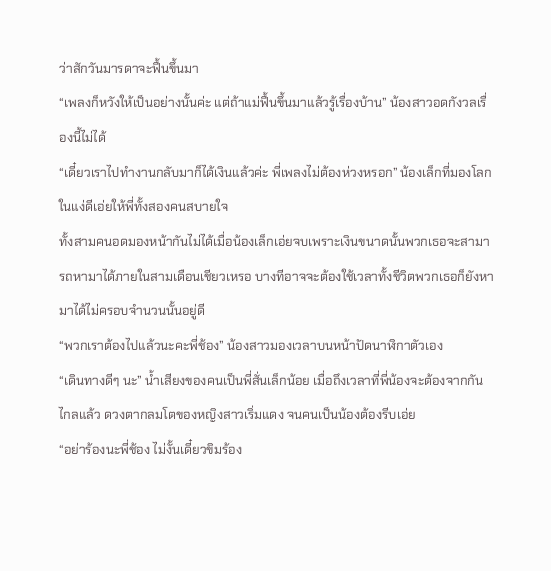ว่าสักวันมารดาจะฟื้นขึ้นมา
“เพลงก็หวังให้เป็นอย่างนั้นค่ะ แต่ถ้าแม่ฟื้นขึ้นมาแล้วรู้เรื่องบ้าน” น้องสาวอดกังวลเรื่องนี้ไม่ได้
“เดี๋ยวเราไปทำงานกลับมาก็ได้เงินแล้วค่ะ พี่เพลงไม่ต้องห่วงหรอก” น้องเล็กที่มองโลกในแง่ดีเอ่ยให้พี่ทั้งสองคนสบายใจ
ทั้งสามคนอดมองหน้ากันไม่ได้เมื่อน้องเล็กเอ่ยจบเพราะเงินขนาดนั้นพวกเธอจะสามารถหามาได้ภายในสามเดือนเชียวเหรอ บางทีอาจจะต้องใช้เวลาทั้งชีวิตพวกเธอก็ยังหามาได้ไม่ครอบจำนวนนั้นอยู่ดี
“พวกเราต้องไปแล้วนะคะพี่ช้อง” น้องสาวมองเวลาบนหน้าปัดนาฬิกาตัวเอง
“เดินทางดีๆ นะ” น้ำเสียงของคนเป็นพี่สั่นเล็กน้อย เมื่อถึงเวลาที่พี่น้องจะต้องจากกันไกลแล้ว ดวงตากลมโตของหญิงสาวเริ่มแดง จนคนเป็นน้องต้องรีบเอ่ย
“อย่าร้องนะพี่ช้อง ไม่งั้นเดี๋ยวขิมร้อง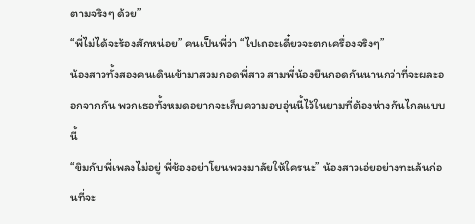ตามจริงๆ ด้วย”
“พี่ไม่ได้จะร้องสักหน่อย” คนเป็นพี่ว่า “ไปเถอะเดี๋ยวจะตกเครื่องจริงๆ”
น้องสาวทั้งสองคนเดินเข้ามาสวมกอดพี่สาว สามพี่น้องยืนกอดกันนานกว่าที่จะผละออกจากกัน พวกเธอทั้งหมดอยากจะเก็บความอบอุ่นนี้ไว้ในยามที่ต้องห่างกันไกลแบบนี้
“ขิมกับพี่เพลงไม่อยู่ พี่ช้องอย่าโยนพวงมาลัยให้ใครนะ” น้องสาวเอ่ยอย่างทะเล้นก่อนที่จะ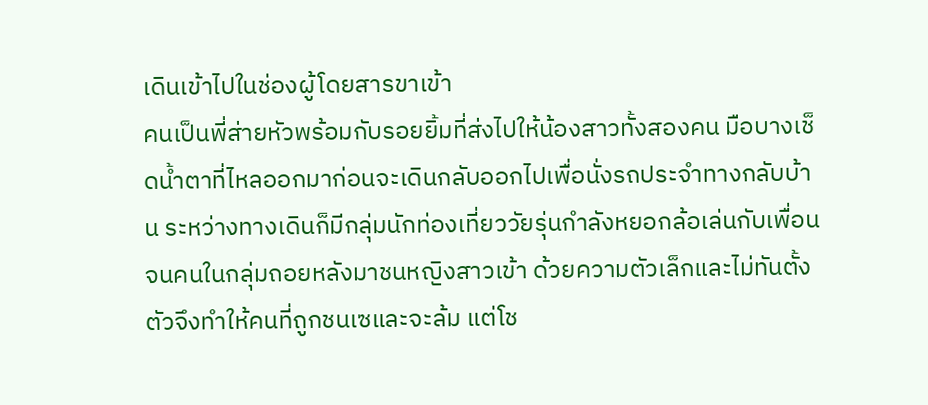เดินเข้าไปในช่องผู้โดยสารขาเข้า
คนเป็นพี่ส่ายหัวพร้อมกับรอยยิ้มที่ส่งไปให้น้องสาวทั้งสองคน มือบางเช็ดน้ำตาที่ไหลออกมาก่อนจะเดินกลับออกไปเพื่อนั่งรถประจำทางกลับบ้าน ระหว่างทางเดินก็มีกลุ่มนักท่องเที่ยววัยรุ่นกำลังหยอกล้อเล่นกับเพื่อน จนคนในกลุ่มถอยหลังมาชนหญิงสาวเข้า ด้วยความตัวเล็กและไม่ทันตั้งตัวจึงทำให้คนที่ถูกชนเซและจะล้ม แต่โช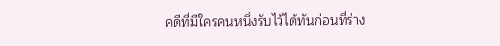คดีที่มีใครคนหนึ่งรับไว้ได้ทันก่อนที่ร่าง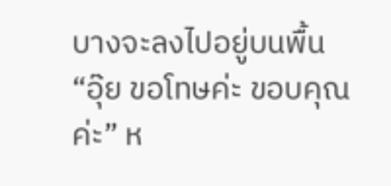บางจะลงไปอยู่บนพื้น
“อุ๊ย ขอโทษค่ะ ขอบคุณค่ะ” ห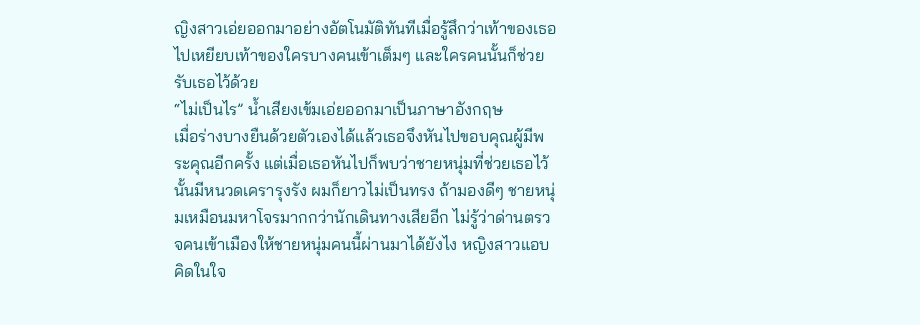ญิงสาวเอ่ยออกมาอย่างอัตโนมัติทันทีเมื่อรู้สึกว่าเท้าของเธอไปเหยียบเท้าของใครบางคนเข้าเต็มๆ และใครคนนั้นก็ช่วยรับเธอไว้ด้วย
“ไม่เป็นไร” น้ำเสียงเข้มเอ่ยออกมาเป็นภาษาอังกฤษ
เมื่อร่างบางยืนด้วยตัวเองได้แล้วเธอจึงหันไปขอบคุณผู้มีพระคุณอีกครั้ง แต่เมื่อเธอหันไปก็พบว่าชายหนุ่มที่ช่วยเธอไว้นั้นมีหนวดเครารุงรัง ผมก็ยาวไม่เป็นทรง ถ้ามองดีๆ ชายหนุ่มเหมือนมหาโจรมากกว่านักเดินทางเสียอีก ไม่รู้ว่าด่านตรวจคนเข้าเมืองให้ชายหนุ่มคนนี้ผ่านมาได้ยังไง หญิงสาวแอบคิดในใจ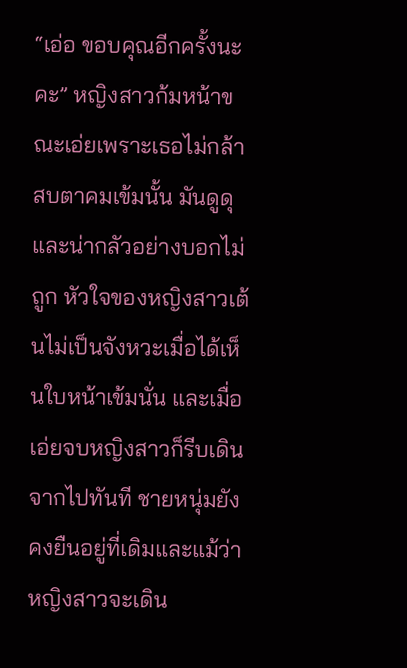“เอ่อ ขอบคุณอีกครั้งนะคะ” หญิงสาวก้มหน้าขณะเอ่ยเพราะเธอไม่กล้าสบตาคมเข้มนั้น มันดูดุและน่ากลัวอย่างบอกไม่ถูก หัวใจของหญิงสาวเต้นไม่เป็นจังหวะเมื่อได้เห็นใบหน้าเข้มนั่น และเมื่อเอ่ยจบหญิงสาวก็รีบเดินจากไปทันที ชายหนุ่มยังคงยืนอยู่ที่เดิมและแม้ว่าหญิงสาวจะเดิน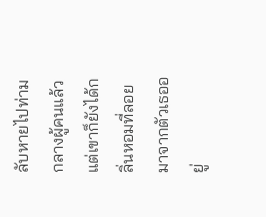ลับหายไปท่ามกลางผู้คนแล้ว แต่เขาก็ยังได้กลิ่นหอมที่ลอยมาจากตัวเธออยู่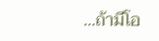...ถ้ามีโอ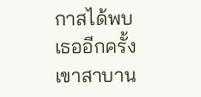กาสได้พบเธออีกครั้งเขาสาบาน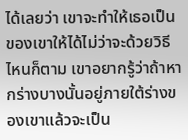ได้เลยว่า เขาจะทำให้เธอเป็นของเขาให้ได้ไม่ว่าจะด้วยวิธีไหนก็ตาม เขาอยากรู้ว่าถ้าหากร่างบางนั้นอยู่ภายใต้ร่างของเขาแล้วจะเป็น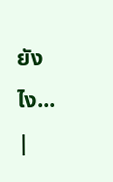ยังไง...
|